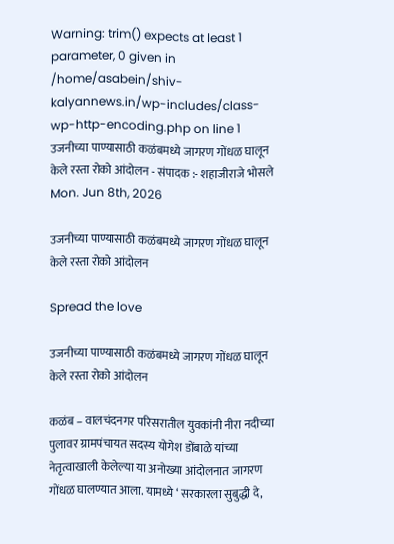Warning: trim() expects at least 1 parameter, 0 given in /home/asabein/shiv-kalyannews.in/wp-includes/class-wp-http-encoding.php on line 1
उजनीच्या पाण्यासाठी कळंबमध्ये जागरण गोंधळ घालून केले रस्ता रोको आंदोलन - संपादक :- शहाजीराजे भोसले
Mon. Jun 8th, 2026

उजनीच्या पाण्यासाठी कळंबमध्ये जागरण गोंधळ घालून केले रस्ता रोको आंदोलन

Spread the love

उजनीच्या पाण्यासाठी कळंबमध्ये जागरण गोंधळ घालून केले रस्ता रोको आंदोलन

कळंब – वालचंदनगर परिसरातील युवकांनी नीरा नदीच्या पुलावर ग्रामपंचायत सदस्य योगेश डोंबाळे यांच्या नेतृत्वाखाली केलेल्या या अनोख्या आंदोलनात जागरण गोंधळ घालण्यात आला. यामध्ये ‘ सरकारला सुबुद्धी दे,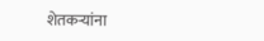शेतकऱ्यांना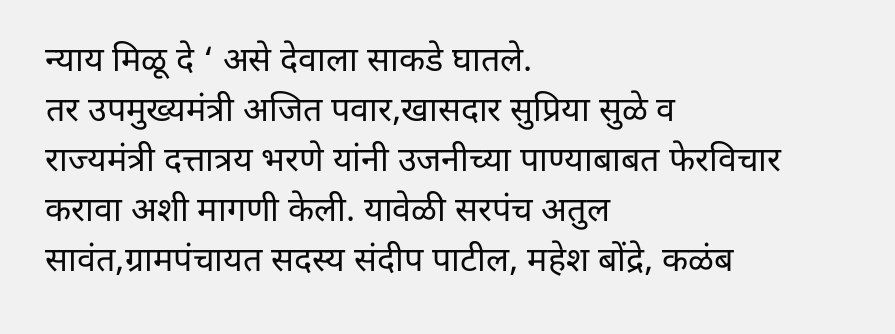न्याय मिळू दे ‘ असे देवाला साकडे घातले.
तर उपमुख्यमंत्री अजित पवार,खासदार सुप्रिया सुळे व राज्यमंत्री दत्तात्रय भरणे यांनी उजनीच्या पाण्याबाबत फेरविचार करावा अशी मागणी केली. यावेळी सरपंच अतुल सावंत,ग्रामपंचायत सदस्य संदीप पाटील, महेश बोंद्रे, कळंब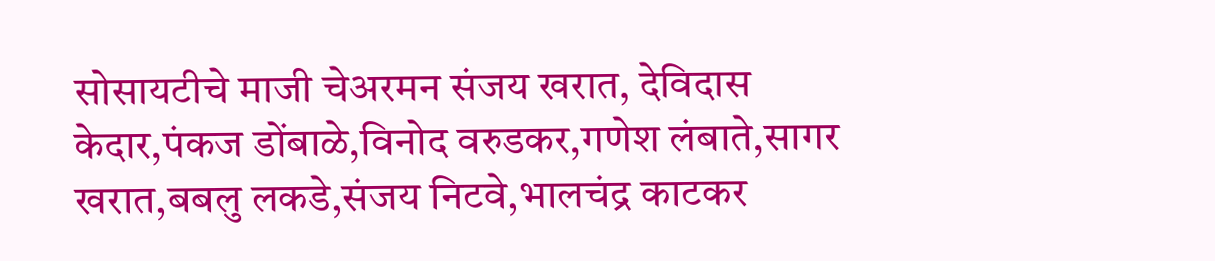सोसायटीचे माजी चेअरमन संजय खरात, देविदास केदार,पंकज डोंबाळे,विनोद वरुडकर,गणेश लंबाते,सागर खरात,बबलु लकडे,संजय निटवे,भालचंद्र काटकर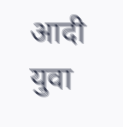आदी युवा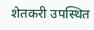शेतकरी उपस्थित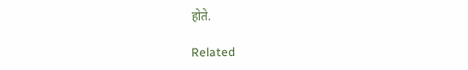होते.

Related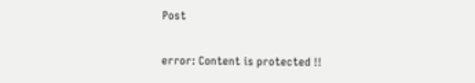Post

error: Content is protected !!